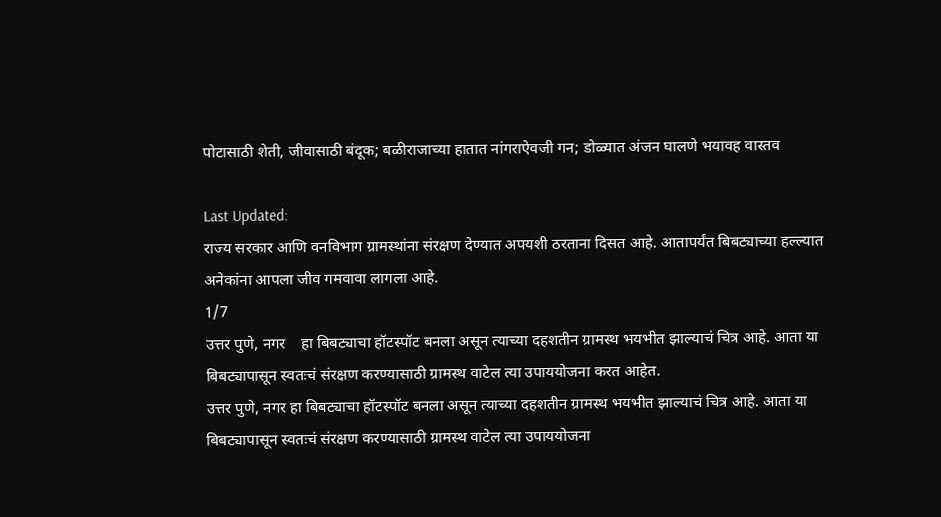पोटासाठी शेती, जीवासाठी बंदूक; बळीराजाच्या हातात नांगराऐवजी गन; डोळ्यात अंजन घालणे भयावह वास्तव

Last Updated:
राज्य सरकार आणि वनविभाग ग्रामस्थांना संरक्षण देण्यात अपयशी ठरताना दिसत आहे. आतापर्यंत बिबट्याच्या हल्ल्यात अनेकांना आपला जीव गमवावा लागला आहे.
1/7
उत्तर पुणे, नगर    हा बिबट्याचा हॉटस्पॉट बनला असून त्याच्या दहशतीन ग्रामस्थ भयभीत झाल्याचं चित्र आहे. आता या बिबट्यापासून स्वतःचं संरक्षण करण्यासाठी ग्रामस्थ वाटेल त्या उपाययोजना करत आहेत.
उत्तर पुणे, नगर हा बिबट्याचा हॉटस्पॉट बनला असून त्याच्या दहशतीन ग्रामस्थ भयभीत झाल्याचं चित्र आहे. आता या बिबट्यापासून स्वतःचं संरक्षण करण्यासाठी ग्रामस्थ वाटेल त्या उपाययोजना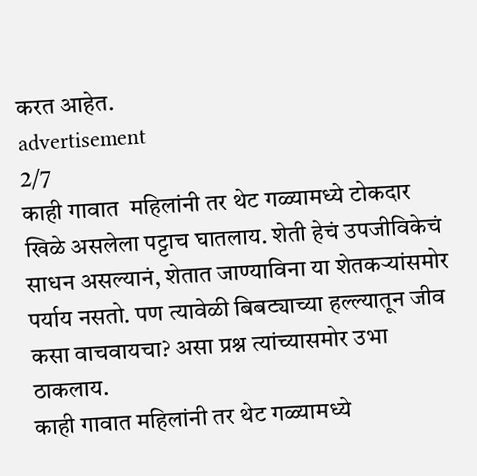करत आहेत.
advertisement
2/7
काही गावात  महिलांनी तर थेट गळ्यामध्ये टोकदार खिळे असलेला पट्टाच घातलाय. शेती हेचं उपजीविकेचं साधन असल्यानं, शेतात जाण्याविना या शेतकऱ्यांसमोर पर्याय नसतो. पण त्यावेळी बिबट्याच्या हल्ल्यातून जीव कसा वाचवायचा? असा प्रश्न त्यांच्यासमोर उभा ठाकलाय.
काही गावात महिलांनी तर थेट गळ्यामध्ये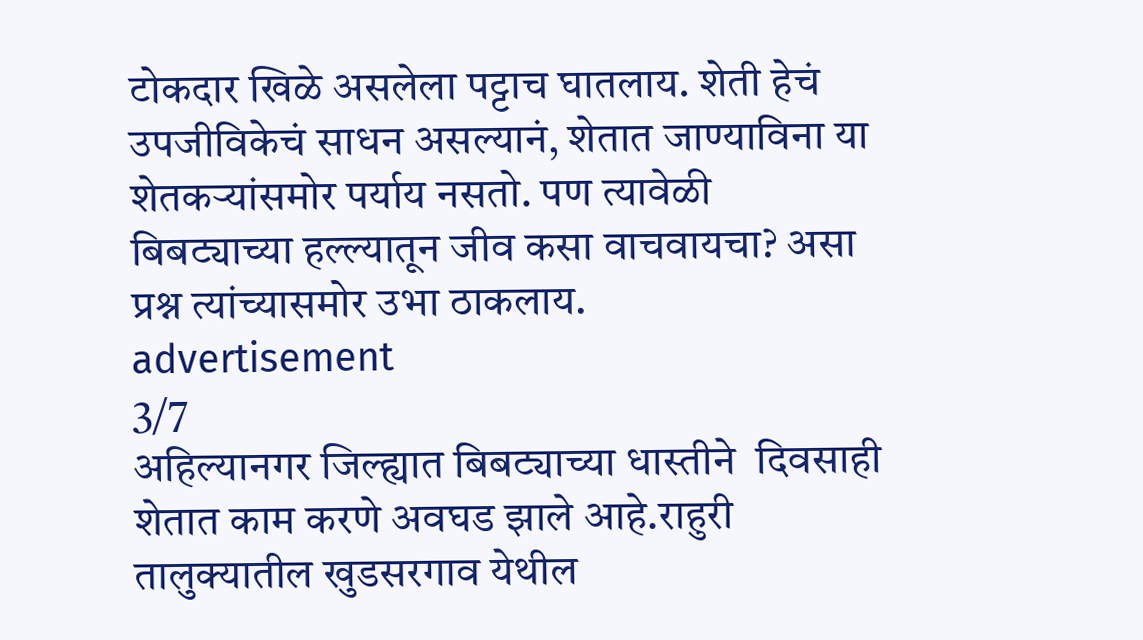टोकदार खिळे असलेला पट्टाच घातलाय. शेती हेचं उपजीविकेचं साधन असल्यानं, शेतात जाण्याविना या शेतकऱ्यांसमोर पर्याय नसतो. पण त्यावेळी बिबट्याच्या हल्ल्यातून जीव कसा वाचवायचा? असा प्रश्न त्यांच्यासमोर उभा ठाकलाय.
advertisement
3/7
अहिल्यानगर जिल्ह्यात बिबट्याच्या धास्तीने  दिवसाही शेतात काम करणे अवघड झाले आहे.राहुरी तालुक्यातील खुडसरगाव येथील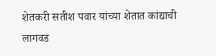शेतकरी सतीश पवार यांच्या शेतात कांद्याची लागवड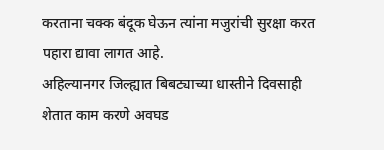करताना चक्क बंदूक घेऊन त्यांना मजुरांची सुरक्षा करत पहारा द्यावा लागत आहे.
अहिल्यानगर जिल्ह्यात बिबट्याच्या धास्तीने दिवसाही शेतात काम करणे अवघड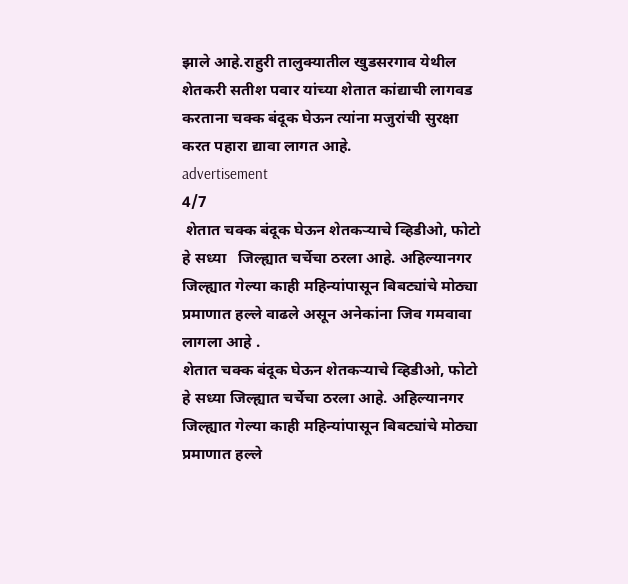झाले आहे.राहुरी तालुक्यातील खुडसरगाव येथील शेतकरी सतीश पवार यांच्या शेतात कांद्याची लागवड करताना चक्क बंदूक घेऊन त्यांना मजुरांची सुरक्षा करत पहारा द्यावा लागत आहे.
advertisement
4/7
 शेतात चक्क बंदूक घेऊन शेतकऱ्याचे व्हिडीओ, फोटो हे सध्या   जिल्ह्यात चर्चेचा ठरला आहे. अहिल्यानगर जिल्ह्यात गेल्या काही महिन्यांपासून बिबट्यांचे मोठ्या प्रमाणात हल्ले वाढले असून अनेकांना जिव गमवावा लागला आहे .
शेतात चक्क बंदूक घेऊन शेतकऱ्याचे व्हिडीओ, फोटो हे सध्या जिल्ह्यात चर्चेचा ठरला आहे. अहिल्यानगर जिल्ह्यात गेल्या काही महिन्यांपासून बिबट्यांचे मोठ्या प्रमाणात हल्ले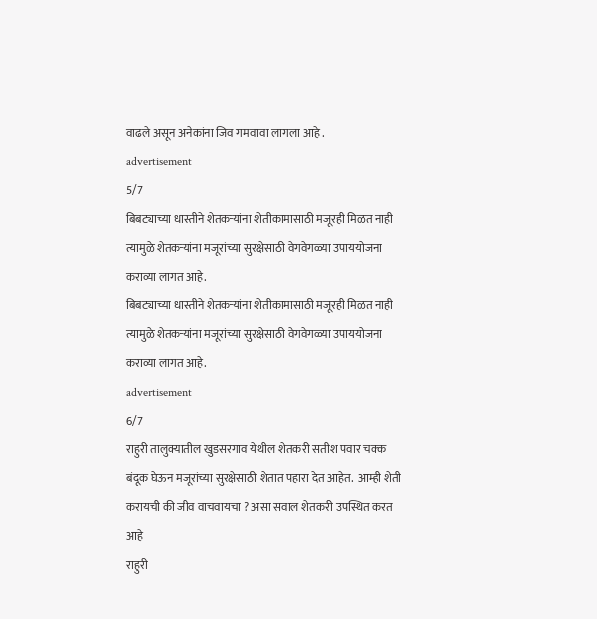वाढले असून अनेकांना जिव गमवावा लागला आहे .
advertisement
5/7
बिबट्याच्या धास्तीने शेतकऱ्यांना शेतीकामासाठी मजूरही मिळत नाही त्यामुळे शेतकऱ्यांना मजूरांच्या सुरक्षेसाठी वेगवेगळ्या उपाययोजना कराव्या लागत आहे.
बिबट्याच्या धास्तीने शेतकऱ्यांना शेतीकामासाठी मजूरही मिळत नाही त्यामुळे शेतकऱ्यांना मजूरांच्या सुरक्षेसाठी वेगवेगळ्या उपाययोजना कराव्या लागत आहे.
advertisement
6/7
राहुरी तालुक्यातील खुडसरगाव येथील शेतकरी सतीश पवार चक्क बंदूक घेऊन मजूरांच्या सुरक्षेसाठी शेतात पहारा देत आहेत.  आम्ही शेती करायची की जीव वाचवायचा ? असा सवाल शेतकरी उपस्थित करत आहे
राहुरी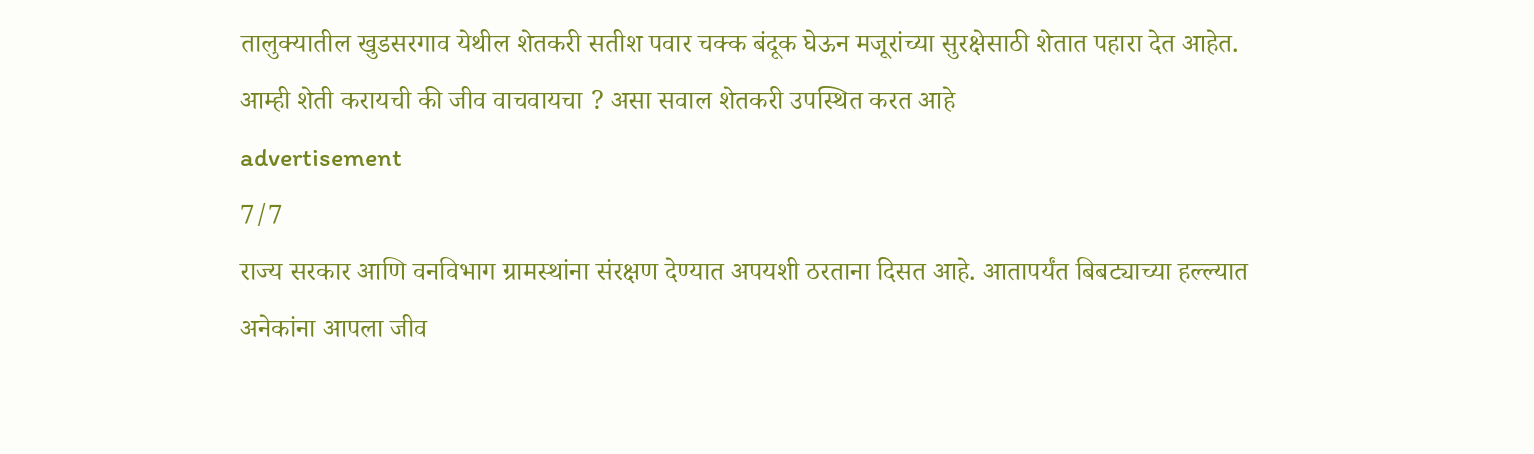तालुक्यातील खुडसरगाव येथील शेतकरी सतीश पवार चक्क बंदूक घेऊन मजूरांच्या सुरक्षेसाठी शेतात पहारा देत आहेत. आम्ही शेती करायची की जीव वाचवायचा ? असा सवाल शेतकरी उपस्थित करत आहे
advertisement
7/7
राज्य सरकार आणि वनविभाग ग्रामस्थांना संरक्षण देण्यात अपयशी ठरताना दिसत आहे. आतापर्यंत बिबट्याच्या हल्ल्यात अनेकांना आपला जीव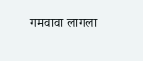गमवावा लागला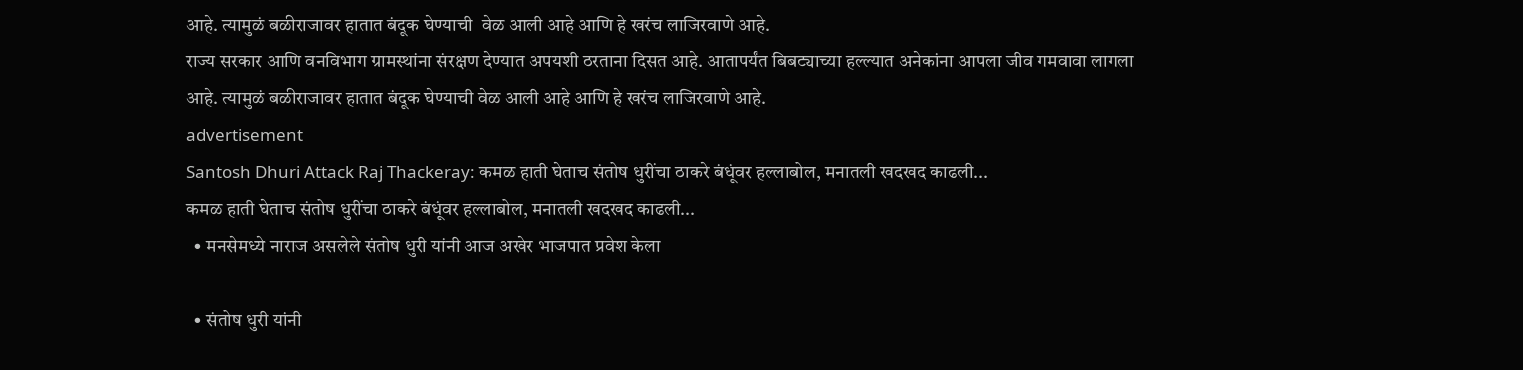आहे. त्यामुळं बळीराजावर हातात बंदूक घेण्याची  वेळ आली आहे आणि हे खरंच लाजिरवाणे आहे.
राज्य सरकार आणि वनविभाग ग्रामस्थांना संरक्षण देण्यात अपयशी ठरताना दिसत आहे. आतापर्यंत बिबट्याच्या हल्ल्यात अनेकांना आपला जीव गमवावा लागला आहे. त्यामुळं बळीराजावर हातात बंदूक घेण्याची वेळ आली आहे आणि हे खरंच लाजिरवाणे आहे.
advertisement
Santosh Dhuri Attack Raj Thackeray: कमळ हाती घेताच संतोष धुरींचा ठाकरे बंधूंवर हल्लाबोल, मनातली खदखद काढली...
कमळ हाती घेताच संतोष धुरींचा ठाकरे बंधूंवर हल्लाबोल, मनातली खदखद काढली...
  • मनसेमध्ये नाराज असलेले संतोष धुरी यांनी आज अखेर भाजपात प्रवेश केला

  • संतोष धुरी यांनी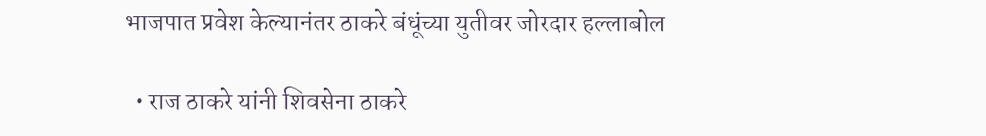भाजपात प्रवेश केल्यानंतर ठाकरे बंधूंच्या युतीवर जोरदार हल्लाबोल

  • राज ठाकरे यांनी शिवसेना ठाकरे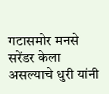गटासमोर मनसे सरेंडर केला असल्याचे धुरी यांनी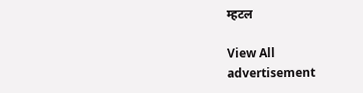म्हटल

View All
advertisement